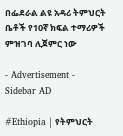በፌደራል ልዩ አዳሪ ትምህርት ቤቶች የ10ኛ ክፍል ተማሪዎች ምዝገባ ሊጀምር ነው

- Advertisement -
Sidebar AD

#Ethiopia | የትምህርት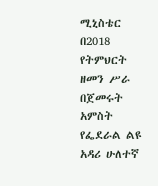ሚኒስቴር በ2018 የትምህርት ዘመን ሥራ በጀመሩት አምስት የፌደራል ልዩ አዳሪ ሁለተኛ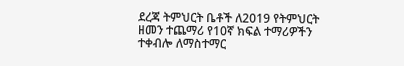ደረጃ ትምህርት ቤቶች ለ2019 የትምህርት ዘመን ተጨማሪ የ10ኛ ክፍል ተማሪዎችን ተቀብሎ ለማስተማር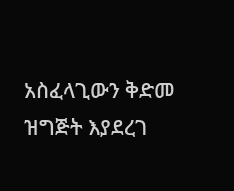አስፈላጊውን ቅድመ ዝግጅት እያደረገ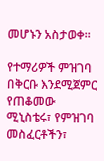መሆኑን አስታወቀ።

የተማሪዎች ምዝገባ በቅርቡ እንደሚጀምር የጠቆመው ሚኒስቴሩ፣ የምዝገባ መስፈርቶችን፣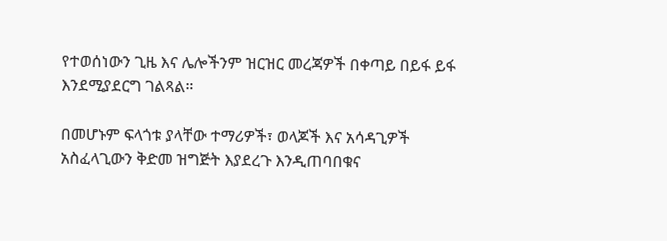የተወሰነውን ጊዜ እና ሌሎችንም ዝርዝር መረጃዎች በቀጣይ በይፋ ይፋ እንደሚያደርግ ገልጻል።

በመሆኑም ፍላጎቱ ያላቸው ተማሪዎች፣ ወላጆች እና አሳዳጊዎች አስፈላጊውን ቅድመ ዝግጅት እያደረጉ እንዲጠባበቁና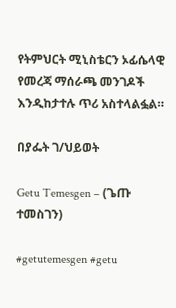የትምህርት ሚኒስቴርን ኦፊሴላዊ የመረጃ ማሰራጫ መንገዶች እንዲከታተሉ ጥሪ አስተላልፏል።

በያፌት ገ/ህይወት

Getu Temesgen – (ጌጡ ተመስገን)

#getutemesgen #getu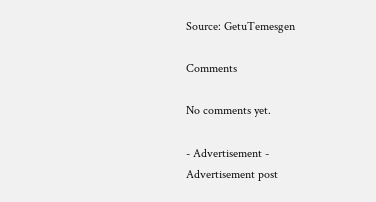Source: GetuTemesgen

Comments

No comments yet.

- Advertisement -
Advertisement post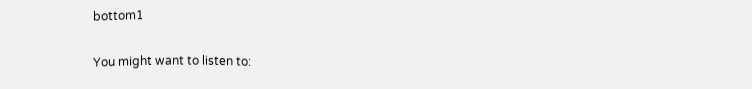bottom1

You might want to listen to: